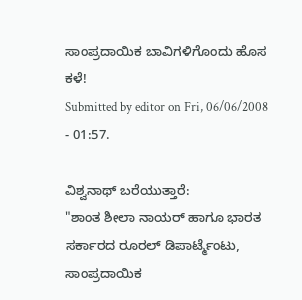ಸಾಂಪ್ರದಾಯಿಕ ಬಾವಿಗಳಿಗೊಂದು ಹೊಸ ಕಳೆ!
Submitted by editor on Fri, 06/06/2008 - 01:57.

ವಿಶ್ವನಾಥ್ ಬರೆಯುತ್ತಾರೆ:
"ಶಾಂತ ಶೀಲಾ ನಾಯರ್ ಹಾಗೂ ಭಾರತ ಸರ್ಕಾರದ ರೂರಲ್ ಡಿಪಾರ್ಟ್ಮೆಂಟು, ಸಾಂಪ್ರದಾಯಿಕ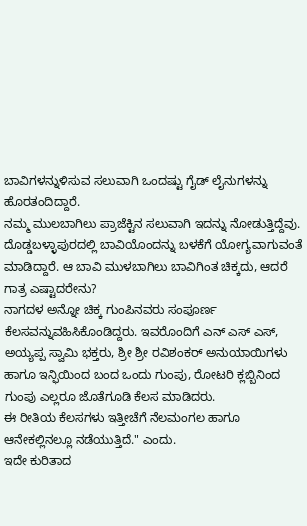ಬಾವಿಗಳನ್ನುಳಿಸುವ ಸಲುವಾಗಿ ಒಂದಷ್ಟು ಗೈಡ್ ಲೈನುಗಳನ್ನು ಹೊರತಂದಿದ್ದಾರೆ.
ನಮ್ಮ ಮುಲಬಾಗಿಲು ಪ್ರಾಜೆಕ್ಟಿನ ಸಲುವಾಗಿ ಇದನ್ನು ನೋಡುತ್ತಿದ್ದೆವು.
ದೊಡ್ಡಬಳ್ಳಾಪುರದಲ್ಲಿ ಬಾವಿಯೊಂದನ್ನು ಬಳಕೆಗೆ ಯೋಗ್ಯವಾಗುವಂತೆ ಮಾಡಿದ್ದಾರೆ. ಆ ಬಾವಿ ಮುಳಬಾಗಿಲು ಬಾವಿಗಿಂತ ಚಿಕ್ಕದು, ಆದರೆ ಗಾತ್ರ ಎಷ್ಟಾದರೇನು?
ನಾಗದಳ ಅನ್ನೋ ಚಿಕ್ಕ ಗುಂಪಿನವರು ಸಂಪೂರ್ಣ ಕೆಲಸವನ್ನುವಹಿಸಿಕೊಂಡಿದ್ದರು. ಇವರೊಂದಿಗೆ ಎನ್ ಎಸ್ ಎಸ್, ಅಯ್ಯಪ್ಪ ಸ್ವಾಮಿ ಭಕ್ತರು, ಶ್ರೀ ಶ್ರೀ ರವಿಶಂಕರ್ ಅನುಯಾಯಿಗಳು ಹಾಗೂ ಇನ್ಫಿಯಿಂದ ಬಂದ ಒಂದು ಗುಂಪು, ರೋಟರಿ ಕ್ಲಬ್ಬಿನಿಂದ ಗುಂಪು ಎಲ್ಲರೂ ಜೊತೆಗೂಡಿ ಕೆಲಸ ಮಾಡಿದರು.
ಈ ರೀತಿಯ ಕೆಲಸಗಳು ಇತ್ತೀಚೆಗೆ ನೆಲಮಂಗಲ ಹಾಗೂ ಆನೇಕಲ್ಲಿನಲ್ಲೂ ನಡೆಯುತ್ತಿದೆ." ಎಂದು.
ಇದೇ ಕುರಿತಾದ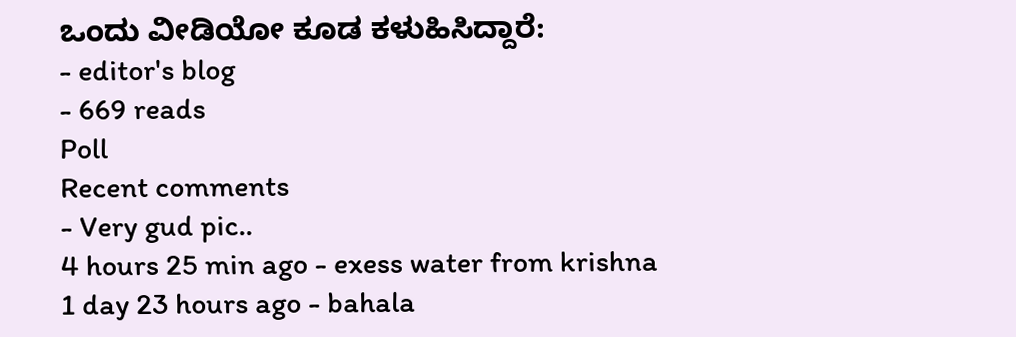ಒಂದು ವೀಡಿಯೋ ಕೂಡ ಕಳುಹಿಸಿದ್ದಾರೆ:
- editor's blog
- 669 reads
Poll
Recent comments
- Very gud pic..
4 hours 25 min ago - exess water from krishna
1 day 23 hours ago - bahala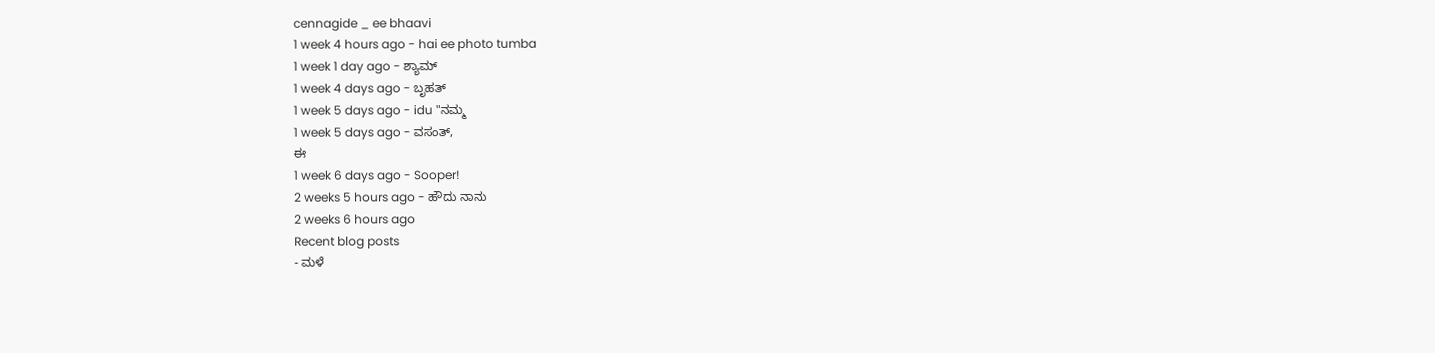cennagide _ ee bhaavi
1 week 4 hours ago - hai ee photo tumba
1 week 1 day ago - ಶ್ಯಾಮ್
1 week 4 days ago - ಬೃಹತ್
1 week 5 days ago - idu "ನಮ್ಮ
1 week 5 days ago - ವಸಂತ್,
ಈ
1 week 6 days ago - Sooper!
2 weeks 5 hours ago - ಹೌದು ನಾನು
2 weeks 6 hours ago
Recent blog posts
- ಮಳೆ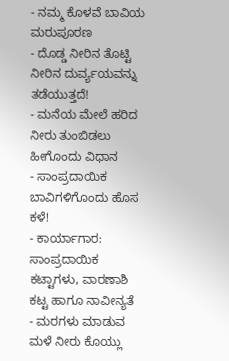- ನಮ್ಮ ಕೊಳವೆ ಬಾವಿಯ ಮರುಪೂರಣ
- ದೊಡ್ಡ ನೀರಿನ ತೊಟ್ಟಿ ನೀರಿನ ದುರ್ವ್ಯಯವನ್ನು ತಡೆಯುತ್ತದೆ!
- ಮನೆಯ ಮೇಲೆ ಹರಿದ ನೀರು ತುಂಬಿಡಲು ಹೀಗೊಂದು ವಿಧಾನ
- ಸಾಂಪ್ರದಾಯಿಕ ಬಾವಿಗಳಿಗೊಂದು ಹೊಸ ಕಳೆ!
- ಕಾರ್ಯಾಗಾರ: ಸಾಂಪ್ರದಾಯಿಕ ಕಟ್ಟಾಗಳು, ವಾರಣಾಶಿ ಕಟ್ಟ ಹಾಗೂ ನಾವೀನ್ಯತೆ
- ಮರಗಳು ಮಾಡುವ ಮಳೆ ನೀರು ಕೊಯ್ಲು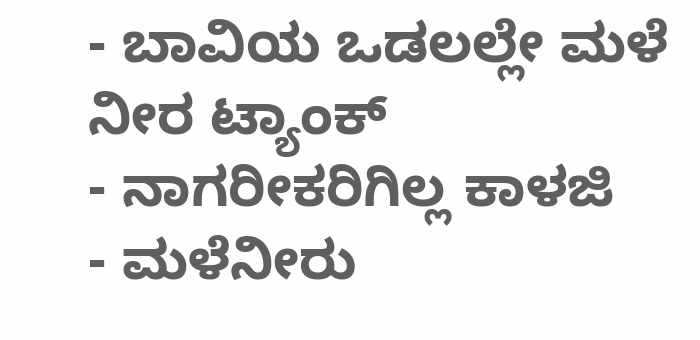- ಬಾವಿಯ ಒಡಲಲ್ಲೇ ಮಳೆ ನೀರ ಟ್ಯಾಂಕ್
- ನಾಗರೀಕರಿಗಿಲ್ಲ ಕಾಳಜಿ
- ಮಳೆನೀರು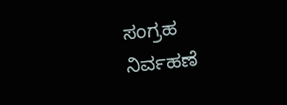ಸಂಗ್ರಹ ನಿರ್ವಹಣೆ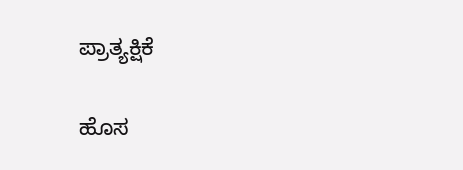ಪ್ರಾತ್ಯಕ್ಷಿಕೆ

ಹೊಸ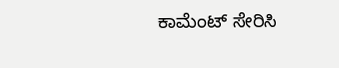ಕಾಮೆಂಟ್ ಸೇರಿಸಿ